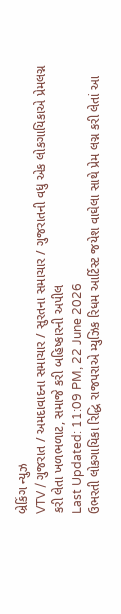બ્રેકિંગ ન્યુઝ
VTV / ગુજરાત / અમદાવાદના સમાચાર / સુરતના સમાચાર / ગુજરાતની વધુ એક લોકગાયિકાએ પ્રેમલગ્ન કરી લેતા ખળભળાટ, સમાજે કરી બહિષ્કારની અપીલ
Last Updated: 11:09 PM, 22 June 2026
ઉભરતી લોકગાયિકા રિદ્ધિ રાજપરાએ મ્યુઝિક રિધમ આર્ટિસ્ટ જયેશ વાઘેલા સાથે પ્રેમ લગ્ન કરી લેતાં આ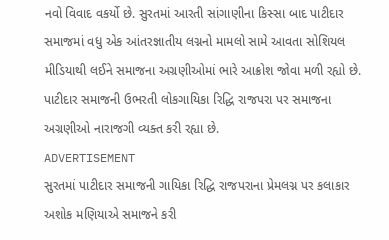નવો વિવાદ વકર્યો છે. સુરતમાં આરતી સાંગાણીના કિસ્સા બાદ પાટીદાર સમાજમાં વધુ એક આંતરજ્ઞાતીય લગ્નનો મામલો સામે આવતા સોશિયલ મીડિયાથી લઈને સમાજના અગ્રણીઓમાં ભારે આક્રોશ જોવા મળી રહ્યો છે. પાટીદાર સમાજની ઉભરતી લોકગાયિકા રિદ્ધિ રાજપરા પર સમાજના અગ્રણીઓ નારાજગી વ્યક્ત કરી રહ્યા છે.
ADVERTISEMENT
સુરતમાં પાટીદાર સમાજની ગાયિકા રિદ્ધિ રાજપરાના પ્રેમલગ્ન પર કલાકાર અશોક મણિયાએ સમાજને કરી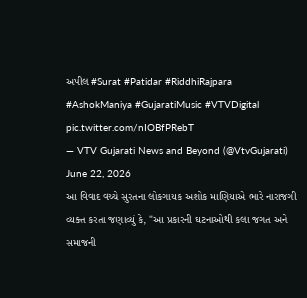અપીલ #Surat #Patidar #RiddhiRajpara #AshokManiya #GujaratiMusic #VTVDigital pic.twitter.com/nIOBfPRebT
— VTV Gujarati News and Beyond (@VtvGujarati) June 22, 2026
આ વિવાદ વચ્ચે સુરતના લોકગાયક અશોક માણિયાએ ભારે નારાજગી વ્યક્ત કરતા જણાવ્યું કે, "આ પ્રકારની ઘટનાઓથી કલા જગત અને સમાજની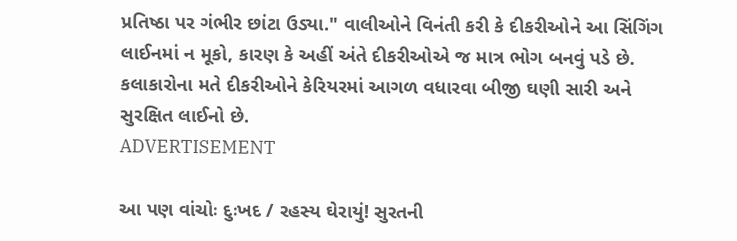પ્રતિષ્ઠા પર ગંભીર છાંટા ઉડ્યા." વાલીઓને વિનંતી કરી કે દીકરીઓને આ સિંગિંગ લાઈનમાં ન મૂકો, કારણ કે અહીં અંતે દીકરીઓએ જ માત્ર ભોગ બનવું પડે છે. કલાકારોના મતે દીકરીઓને કેરિયરમાં આગળ વધારવા બીજી ઘણી સારી અને સુરક્ષિત લાઈનો છે.
ADVERTISEMENT

આ પણ વાંચોઃ દુઃખદ / રહસ્ય ઘેરાયું! સુરતની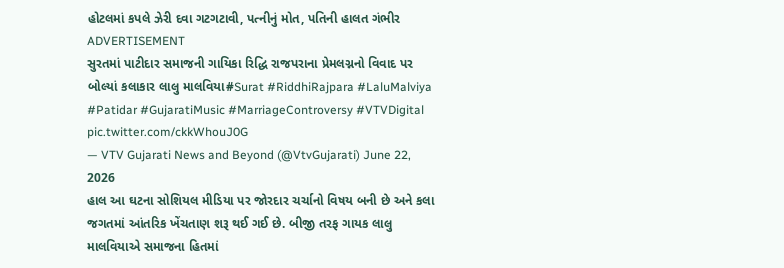હોટલમાં કપલે ઝેરી દવા ગટગટાવી, પત્નીનું મોત, પતિની હાલત ગંભીર
ADVERTISEMENT
સુરતમાં પાટીદાર સમાજની ગાયિકા રિદ્ધિ રાજપરાના પ્રેમલગ્નનો વિવાદ પર બોલ્યાં કલાકાર લાલુ માલવિયા#Surat #RiddhiRajpara #LaluMalviya #Patidar #GujaratiMusic #MarriageControversy #VTVDigital pic.twitter.com/ckkWhouJ0G
— VTV Gujarati News and Beyond (@VtvGujarati) June 22, 2026
હાલ આ ઘટના સોશિયલ મીડિયા પર જોરદાર ચર્ચાનો વિષય બની છે અને કલા જગતમાં આંતરિક ખેંચતાણ શરૂ થઈ ગઈ છે. બીજી તરફ ગાયક લાલુ માલવિયાએ સમાજના હિતમાં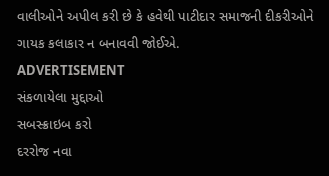વાલીઓને અપીલ કરી છે કે હવેથી પાટીદાર સમાજની દીકરીઓને ગાયક કલાકાર ન બનાવવી જોઈએ.
ADVERTISEMENT
સંકળાયેલા મુદ્દાઓ
સબસ્ક્રાઇબ કરો
દરરોજ નવા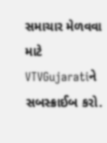સમાચાર મેળવવા માટે VTVGujaratiને સબસ્ક્રાઈબ કરો.